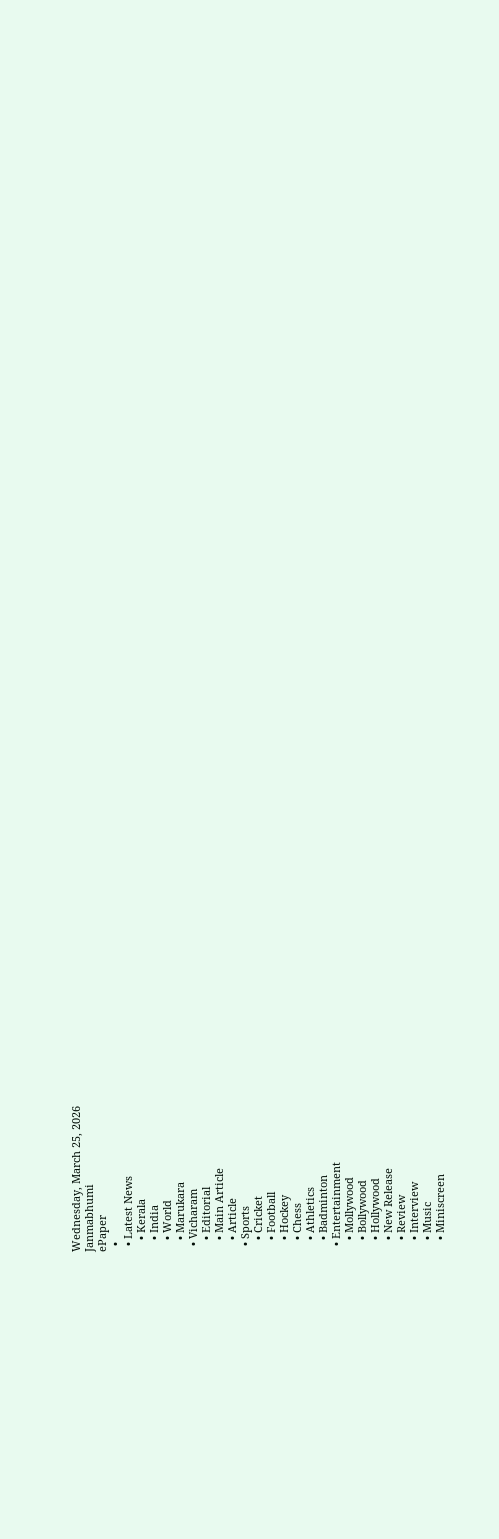Wednesday, March 25, 2026
Janmabhumi
ePaper
  •
  • Latest News
    • Kerala
    • India
    • World
    • Marukara
  • Vicharam
    • Editorial
    • Main Article
    • Article
  • Sports
    • Cricket
    • Football
    • Hockey
    • Chess
    • Athletics
    • Badminton
  • Entertainment
    • Mollywood
    • Bollywood
    • Hollywood
    • New Release
    • Review
    • Interview
    • Music
    • Miniscreen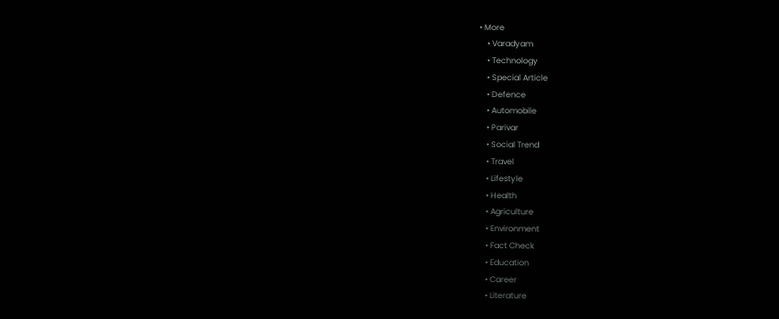• More
    • Varadyam
    • Technology
    • Special Article
    • Defence
    • Automobile
    • Parivar
    • Social Trend
    • Travel
    • Lifestyle
    • Health
    • Agriculture
    • Environment
    • Fact Check
    • Education
    • Career
    • Literature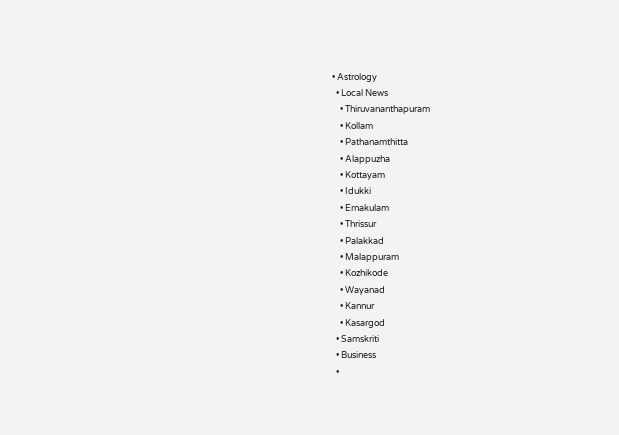• Astrology
  • Local News
    • Thiruvananthapuram
    • Kollam
    • Pathanamthitta
    • Alappuzha
    • Kottayam
    • Idukki
    • Ernakulam
    • Thrissur
    • Palakkad
    • Malappuram
    • Kozhikode
    • Wayanad
    • Kannur
    • Kasargod
  • Samskriti
  • Business
  •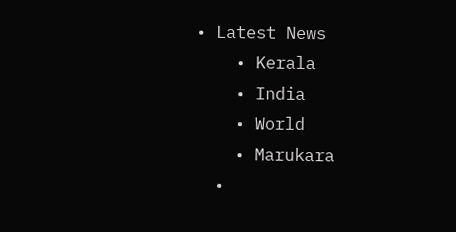• Latest News
    • Kerala
    • India
    • World
    • Marukara
  •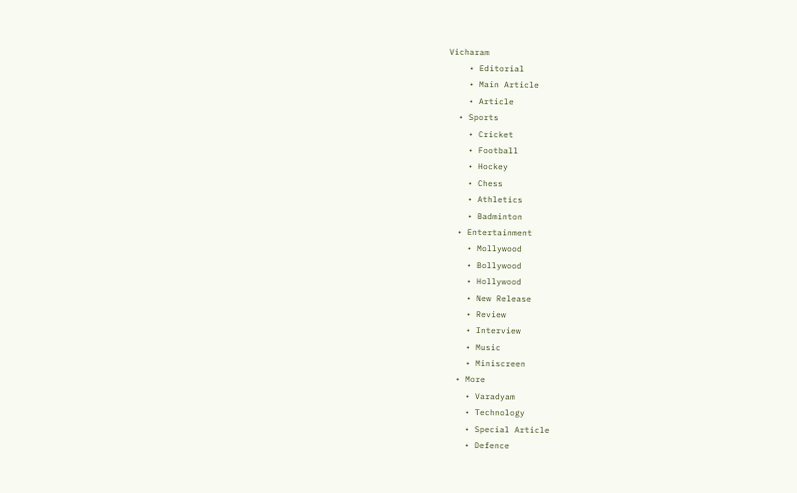Vicharam
    • Editorial
    • Main Article
    • Article
  • Sports
    • Cricket
    • Football
    • Hockey
    • Chess
    • Athletics
    • Badminton
  • Entertainment
    • Mollywood
    • Bollywood
    • Hollywood
    • New Release
    • Review
    • Interview
    • Music
    • Miniscreen
  • More
    • Varadyam
    • Technology
    • Special Article
    • Defence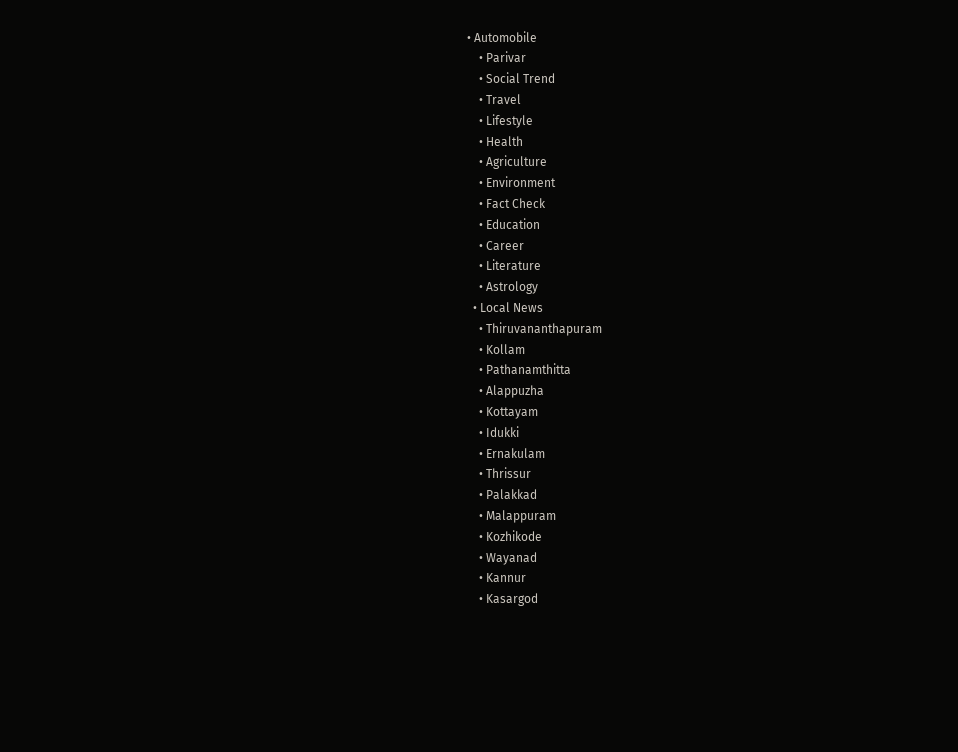• Automobile
    • Parivar
    • Social Trend
    • Travel
    • Lifestyle
    • Health
    • Agriculture
    • Environment
    • Fact Check
    • Education
    • Career
    • Literature
    • Astrology
  • Local News
    • Thiruvananthapuram
    • Kollam
    • Pathanamthitta
    • Alappuzha
    • Kottayam
    • Idukki
    • Ernakulam
    • Thrissur
    • Palakkad
    • Malappuram
    • Kozhikode
    • Wayanad
    • Kannur
    • Kasargod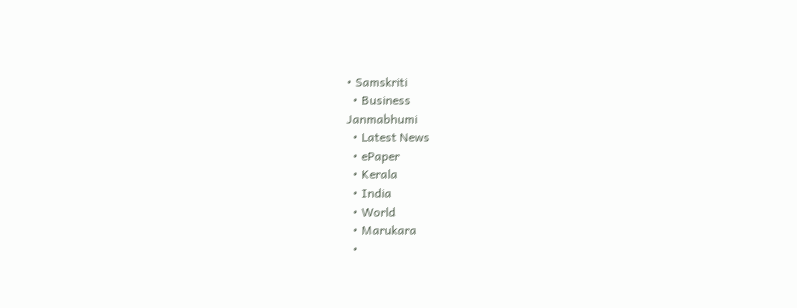• Samskriti
  • Business
Janmabhumi
  • Latest News
  • ePaper
  • Kerala
  • India
  • World
  • Marukara
  •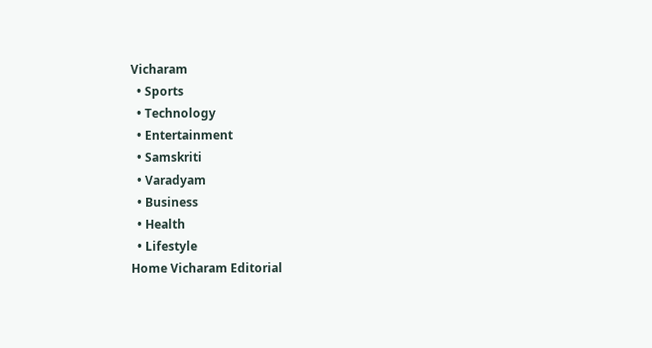Vicharam
  • Sports
  • Technology
  • Entertainment
  • Samskriti
  • Varadyam
  • Business
  • Health
  • Lifestyle
Home Vicharam Editorial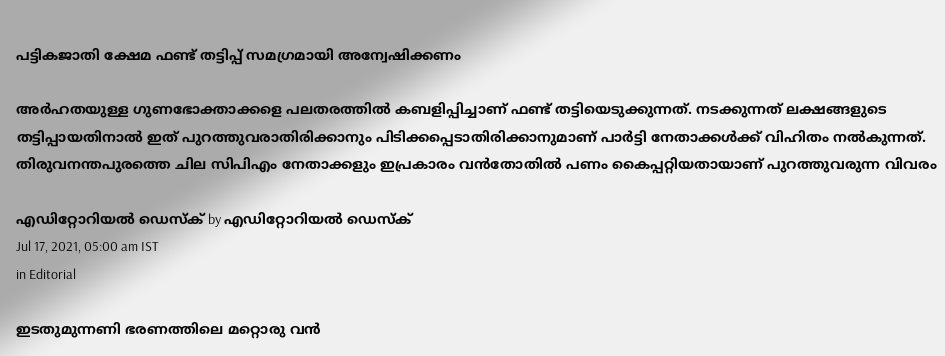പട്ടികജാതി ക്ഷേമ ഫണ്ട് തട്ടിപ്പ് സമഗ്രമായി അന്വേഷിക്കണം

അര്‍ഹതയുള്ള ഗുണഭോക്താക്കളെ പലതരത്തില്‍ കബളിപ്പിച്ചാണ് ഫണ്ട് തട്ടിയെടുക്കുന്നത്. നടക്കുന്നത് ലക്ഷങ്ങളുടെ തട്ടിപ്പായതിനാല്‍ ഇത് പുറത്തുവരാതിരിക്കാനും പിടിക്കപ്പെടാതിരിക്കാനുമാണ് പാര്‍ട്ടി നേതാക്കള്‍ക്ക് വിഹിതം നല്‍കുന്നത്. തിരുവനന്തപുരത്തെ ചില സിപിഎം നേതാക്കളും ഇപ്രകാരം വന്‍തോതില്‍ പണം കൈപ്പറ്റിയതായാണ് പുറത്തുവരുന്ന വിവരം

എഡിറ്റോറിയൽ ഡെസ്ക് by എഡിറ്റോറിയൽ ഡെസ്ക്
Jul 17, 2021, 05:00 am IST
in Editorial

ഇടതുമുന്നണി ഭരണത്തിലെ മറ്റൊരു വന്‍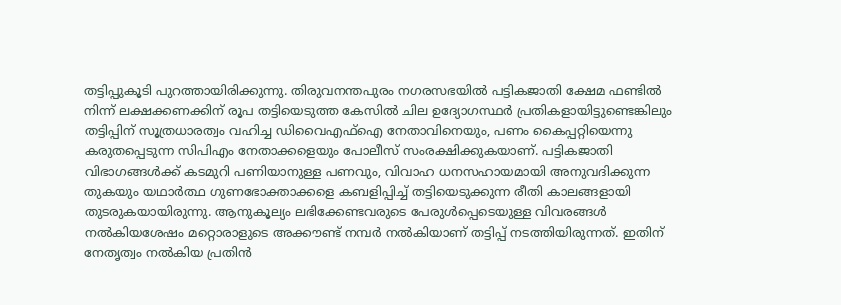തട്ടിപ്പുകൂടി പുറത്തായിരിക്കുന്നു. തിരുവനന്തപുരം നഗരസഭയില്‍ പട്ടികജാതി ക്ഷേമ ഫണ്ടില്‍ നിന്ന് ലക്ഷക്കണക്കിന് രൂപ തട്ടിയെടുത്ത കേസില്‍ ചില ഉദ്യോഗസ്ഥര്‍ പ്രതികളായിട്ടുണ്ടെങ്കിലും തട്ടിപ്പിന് സൂത്രധാരത്വം വഹിച്ച ഡിവൈഎഫ്‌ഐ നേതാവിനെയും, പണം കൈപ്പറ്റിയെന്നു കരുതപ്പെടുന്ന സിപിഎം നേതാക്കളെയും പോലീസ് സംരക്ഷിക്കുകയാണ്. പട്ടികജാതി വിഭാഗങ്ങള്‍ക്ക് കടമുറി പണിയാനുള്ള പണവും, വിവാഹ ധനസഹായമായി അനുവദിക്കുന്ന തുകയും യഥാര്‍ത്ഥ ഗുണഭോക്താക്കളെ കബളിപ്പിച്ച് തട്ടിയെടുക്കുന്ന രീതി കാലങ്ങളായി തുടരുകയായിരുന്നു. ആനുകൂല്യം ലഭിക്കേണ്ടവരുടെ പേരുള്‍പ്പെടെയുള്ള വിവരങ്ങള്‍ നല്‍കിയശേഷം മറ്റൊരാളുടെ അക്കൗണ്ട് നമ്പര്‍ നല്‍കിയാണ് തട്ടിപ്പ് നടത്തിയിരുന്നത്. ഇതിന് നേതൃത്വം നല്‍കിയ പ്രതിന്‍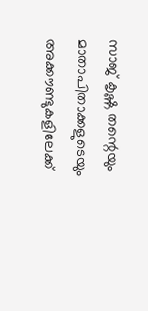സാജ് കൃഷ്ണ തന്റെയും മാതാപിതാക്കളുടെയും അക്കൗണ്ടുകളിലേക്ക്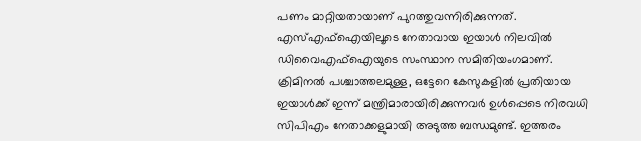പണം മാറ്റിയതായാണ് പുറത്തുവന്നിരിക്കുന്നത്. എസ്എഫ്‌ഐയിലൂടെ നേതാവായ ഇയാള്‍ നിലവില്‍ ഡിവൈഎഫ്‌ഐയുടെ സംസ്ഥാന സമിതിയംഗമാണ്. ക്രിമിനല്‍ പശ്ചാത്തലമുള്ള, ഒട്ടേറെ കേസുകളില്‍ പ്രതിയായ ഇയാള്‍ക്ക് ഇന്ന് മന്ത്രിമാരായിരിക്കുന്നവര്‍ ഉള്‍പ്പെടെ നിരവധി സിപിഎം നേതാക്കളുമായി അടുത്ത ബന്ധമുണ്ട്. ഇത്തരം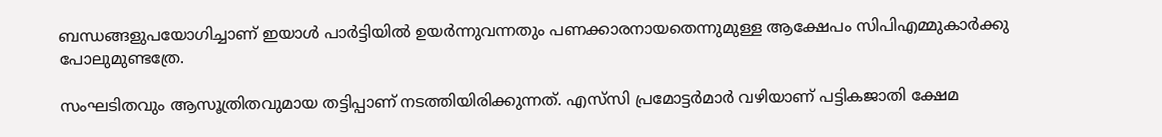ബന്ധങ്ങളുപയോഗിച്ചാണ് ഇയാള്‍ പാര്‍ട്ടിയില്‍ ഉയര്‍ന്നുവന്നതും പണക്കാരനായതെന്നുമുള്ള ആക്ഷേപം സിപിഎമ്മുകാര്‍ക്കു പോലുമുണ്ടത്രേ.

സംഘടിതവും ആസൂത്രിതവുമായ തട്ടിപ്പാണ് നടത്തിയിരിക്കുന്നത്. എസ്‌സി പ്രമോട്ടര്‍മാര്‍ വഴിയാണ് പട്ടികജാതി ക്ഷേമ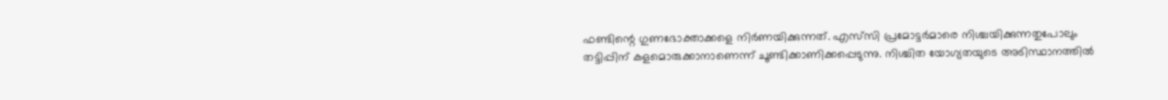ഫണ്ടിന്റെ ഗുണഭോക്താക്കളെ നിര്‍ണയിക്കുന്നത്. എസ്‌സി പ്രമോട്ടര്‍മാരെ നിശ്ചയിക്കുന്നതുപോലും തട്ടിപ്പിന് കളമൊരുക്കാനാണെന്ന് ചൂണ്ടിക്കാണിക്കപ്പെടുന്നു. നിശ്ചിത യോഗ്യതയുടെ അടിസ്ഥാനത്തില്‍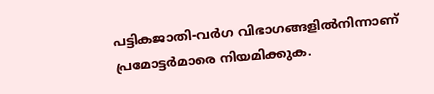പട്ടികജാതി-വര്‍ഗ വിഭാഗങ്ങളില്‍നിന്നാണ് പ്രമോട്ടര്‍മാരെ നിയമിക്കുക.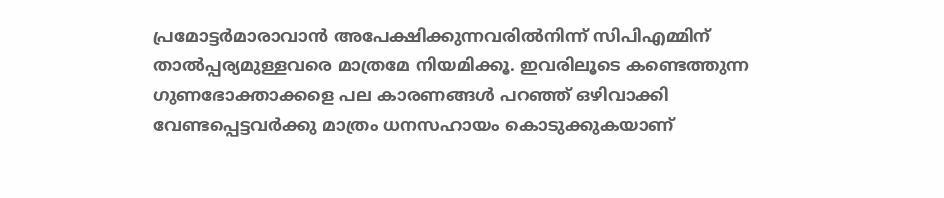പ്രമോട്ടര്‍മാരാവാന്‍ അപേക്ഷിക്കുന്നവരില്‍നിന്ന് സിപിഎമ്മിന് താല്‍പ്പര്യമുള്ളവരെ മാത്രമേ നിയമിക്കൂ. ഇവരിലൂടെ കണ്ടെത്തുന്ന ഗുണഭോക്താക്കളെ പല കാരണങ്ങള്‍ പറഞ്ഞ് ഒഴിവാക്കി വേണ്ടപ്പെട്ടവര്‍ക്കു മാത്രം ധനസഹായം കൊടുക്കുകയാണ്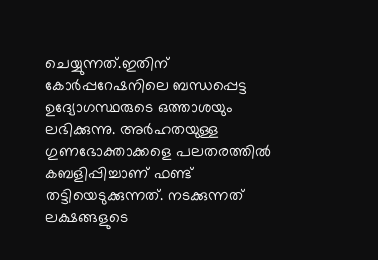ചെയ്യുന്നത്.ഇതിന് കോര്‍പ്പറേഷനിലെ ബന്ധപ്പെട്ട ഉദ്യോഗസ്ഥരുടെ ഒത്താശയും ലഭിക്കുന്നു. അര്‍ഹതയുള്ള ഗുണഭോക്താക്കളെ പലതരത്തില്‍ കബളിപ്പിച്ചാണ് ഫണ്ട് തട്ടിയെടുക്കുന്നത്. നടക്കുന്നത് ലക്ഷങ്ങളുടെ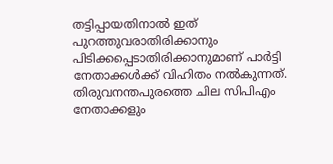തട്ടിപ്പായതിനാല്‍ ഇത് പുറത്തുവരാതിരിക്കാനും പിടിക്കപ്പെടാതിരിക്കാനുമാണ് പാര്‍ട്ടി നേതാക്കള്‍ക്ക് വിഹിതം നല്‍കുന്നത്. തിരുവനന്തപുരത്തെ ചില സിപിഎം നേതാക്കളും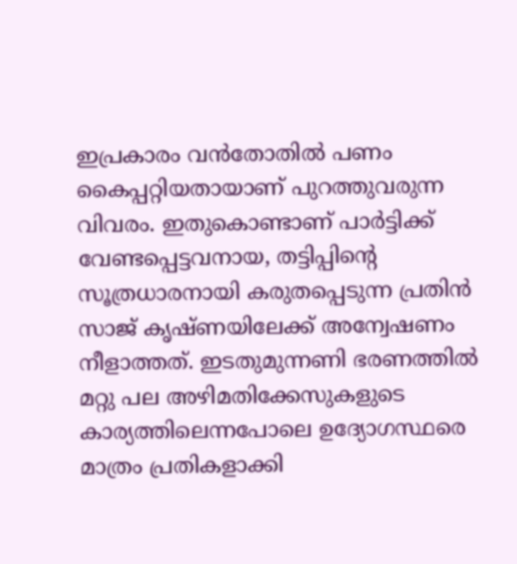ഇപ്രകാരം വന്‍തോതില്‍ പണം കൈപ്പറ്റിയതായാണ് പുറത്തുവരുന്ന വിവരം. ഇതുകൊണ്ടാണ് പാര്‍ട്ടിക്ക് വേണ്ടപ്പെട്ടവനായ, തട്ടിപ്പിന്റെ സൂത്രധാരനായി കരുതപ്പെടുന്ന പ്രതിന്‍ സാജ് കൃഷ്ണയിലേക്ക് അന്വേഷണം നീളാത്തത്. ഇടതുമുന്നണി ഭരണത്തില്‍ മറ്റു പല അഴിമതിക്കേസുകളുടെ കാര്യത്തിലെന്നപോലെ ഉദ്യോഗസ്ഥരെ മാത്രം പ്രതികളാക്കി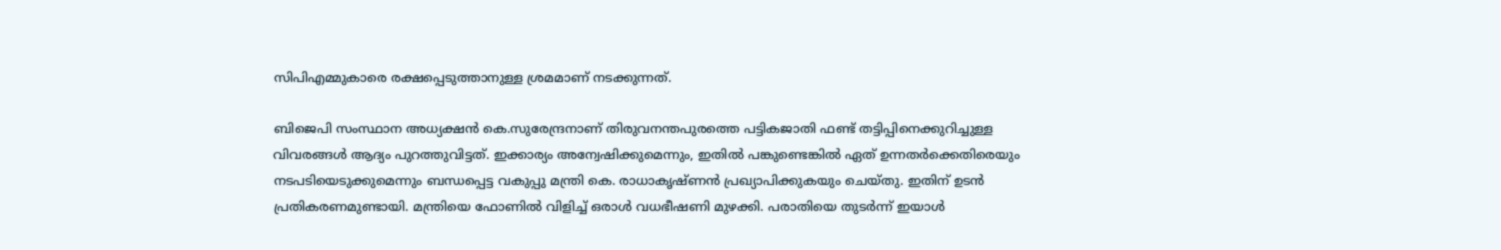സിപിഎമ്മുകാരെ രക്ഷപ്പെടുത്താനുള്ള ശ്രമമാണ് നടക്കുന്നത്.

ബിജെപി സംസ്ഥാന അധ്യക്ഷന്‍ കെ.സുരേന്ദ്രനാണ് തിരുവനന്തപുരത്തെ പട്ടികജാതി ഫണ്ട് തട്ടിപ്പിനെക്കുറിച്ചുള്ള വിവരങ്ങള്‍ ആദ്യം പുറത്തുവിട്ടത്. ഇക്കാര്യം അന്വേഷിക്കുമെന്നും, ഇതില്‍ പങ്കുണ്ടെങ്കില്‍ ഏത് ഉന്നതര്‍ക്കെതിരെയും നടപടിയെടുക്കുമെന്നും ബന്ധപ്പെട്ട വകുപ്പു മന്ത്രി കെ. രാധാകൃഷ്ണന്‍ പ്രഖ്യാപിക്കുകയും ചെയ്തു. ഇതിന് ഉടന്‍ പ്രതികരണമുണ്ടായി. മന്ത്രിയെ ഫോണില്‍ വിളിച്ച് ഒരാള്‍ വധഭീഷണി മുഴക്കി. പരാതിയെ തുടര്‍ന്ന് ഇയാള്‍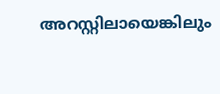അറസ്റ്റിലായെങ്കിലും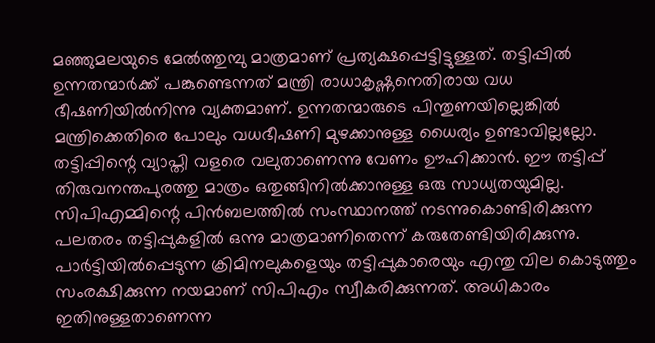മഞ്ഞുമലയുടെ മേല്‍ത്തുമ്പു മാത്രമാണ് പ്രത്യക്ഷപ്പെട്ടിട്ടുള്ളത്. തട്ടിപ്പില്‍ ഉന്നതന്മാര്‍ക്ക് പങ്കുണ്ടെന്നത് മന്ത്രി രാധാകൃഷ്ണനെതിരായ വധ ഭീഷണിയില്‍നിന്നു വ്യക്തമാണ്. ഉന്നതന്മാരുടെ പിന്തുണയില്ലെങ്കില്‍ മന്ത്രിക്കെതിരെ പോലും വധഭീഷണി മുഴക്കാനുള്ള ധൈര്യം ഉണ്ടാവില്ലല്ലോ. തട്ടിപ്പിന്റെ വ്യാപ്തി വളരെ വലുതാണെന്നു വേണം ഊഹിക്കാന്‍. ഈ തട്ടിപ്പ് തിരുവനന്തപുരത്തു മാത്രം ഒതുങ്ങിനില്‍ക്കാനുള്ള ഒരു സാധ്യതയുമില്ല. സിപിഎമ്മിന്റെ പിന്‍ബലത്തില്‍ സംസ്ഥാനത്ത് നടന്നുകൊണ്ടിരിക്കുന്ന പലതരം തട്ടിപ്പുകളില്‍ ഒന്നു മാത്രമാണിതെന്ന് കരുതേണ്ടിയിരിക്കുന്നു. പാര്‍ട്ടിയില്‍പ്പെടുന്ന ക്രിമിനലുകളെയും തട്ടിപ്പുകാരെയും എന്തു വില കൊടുത്തും സംരക്ഷിക്കുന്ന നയമാണ് സിപിഎം സ്വീകരിക്കുന്നത്. അധികാരം ഇതിനുള്ളതാണെന്ന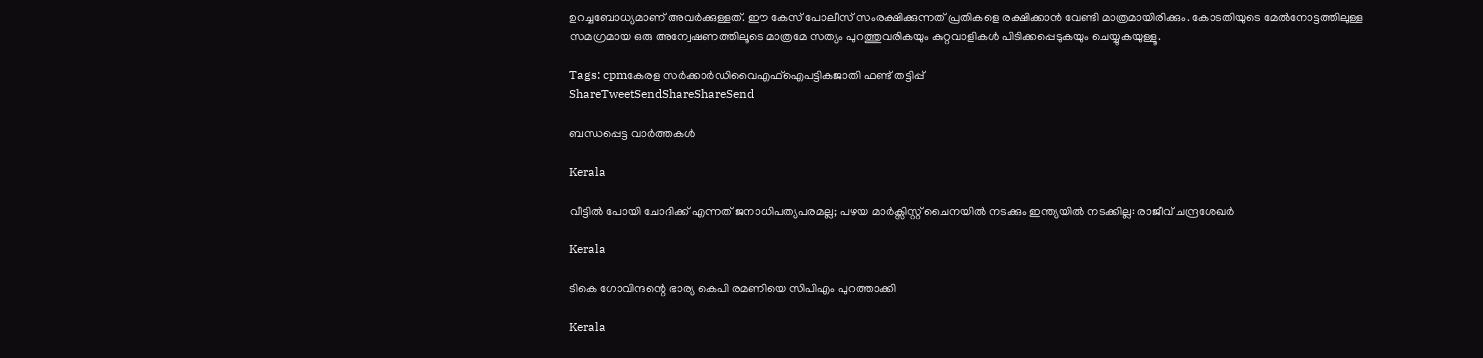ഉറച്ചബോധ്യമാണ് അവര്‍ക്കുള്ളത്. ഈ കേസ് പോലീസ് സംരക്ഷിക്കുന്നത് പ്രതികളെ രക്ഷിക്കാന്‍ വേണ്ടി മാത്രമായിരിക്കും. കോടതിയുടെ മേല്‍നോട്ടത്തിലുള്ള സമഗ്രമായ ഒരു അന്വേഷണത്തിലൂടെ മാത്രമേ സത്യം പുറത്തുവരികയും കുറ്റവാളികള്‍ പിടിക്കപ്പെടുകയും ചെയ്യുകയുള്ളൂ.

Tags: cpmകേരള സര്‍ക്കാര്‍ഡിവൈഎഫ്ഐപട്ടികജാതി ഫണ്ട് തട്ടിപ്പ്
ShareTweetSendShareShareSend

ബന്ധപ്പെട്ട വാര്‍ത്തകള്‍

Kerala

വീട്ടിൽ പോയി ചോദിക്ക് എന്നത് ജനാധിപത്യപരമല്ല; പഴയ മാർക്സിസ്റ്റ്‌ ചൈനയിൽ നടക്കും ഇന്ത്യയിൽ നടക്കില്ല: രാജീവ് ചന്ദ്രശേഖർ

Kerala

ടികെ ഗോവിന്ദന്റെ ഭാര്യ കെപി രമണിയെ സിപിഎം പുറത്താക്കി

Kerala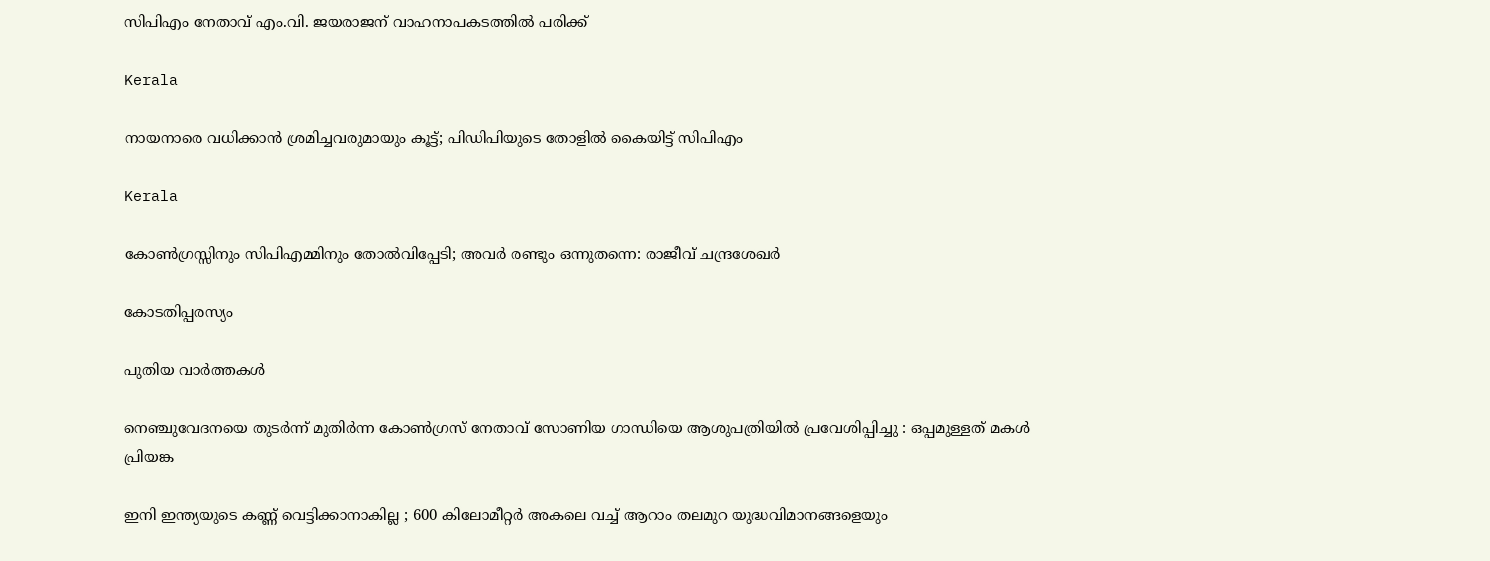സിപിഎം നേതാവ് എം.വി. ജയരാജന് വാഹനാപകടത്തില്‍ പരിക്ക്

Kerala

നായനാരെ വധിക്കാന്‍ ശ്രമിച്ചവരുമായും കൂട്ട്; പിഡിപിയുടെ തോളില്‍ കൈയിട്ട് സിപിഎം

Kerala

കോൺഗ്രസ്സിനും സിപിഎമ്മിനും തോൽവിപ്പേടി; അവർ രണ്ടും ഒന്നുതന്നെ: രാജീവ് ചന്ദ്രശേഖർ

കോടതിപ്പരസ്യം

പുതിയ വാര്‍ത്തകള്‍

നെഞ്ചുവേദനയെ തുടർന്ന് മുതിർന്ന കോൺഗ്രസ് നേതാവ് സോണിയ ഗാന്ധിയെ ആശുപത്രിയിൽ പ്രവേശിപ്പിച്ചു : ഒപ്പമുള്ളത് മകൾ പ്രിയങ്ക

ഇനി ഇന്ത്യയുടെ കണ്ണ് വെട്ടിക്കാനാകില്ല ; 600 കിലോമീറ്റർ അകലെ വച്ച് ആറാം തലമുറ യുദ്ധവിമാനങ്ങളെയും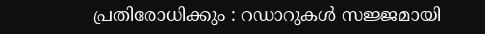പ്രതിരോധിക്കും : റഡാറുകൾ സജ്ജമായി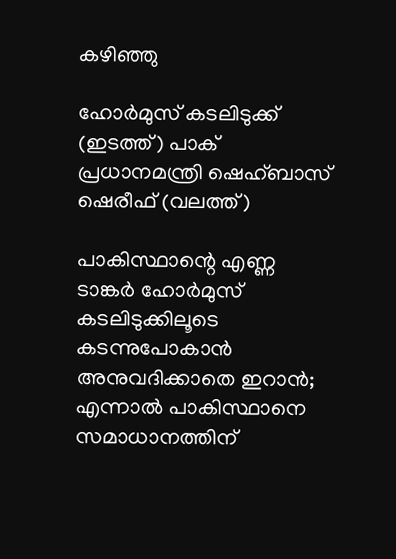കഴിഞ്ഞു

ഹോര്‍മുസ് കടലിടുക്ക് (ഇടത്ത്) പാക് പ്രധാനമന്ത്രി ഷെഹ്ബാസ് ഷെരീഫ് (വലത്ത്)

പാകിസ്ഥാന്റെ എണ്ണ ടാങ്കര്‍ ഹോര്‍മുസ് കടലിടുക്കിലൂടെ കടന്നുപോകാന്‍ അനുവദിക്കാതെ ഇറാന്‍; എന്നാല്‍ പാകിസ്ഥാനെ സമാധാനത്തിന്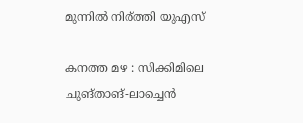മുന്നില്‍ നിര്ത്തി യുഎസ്

കനത്ത മഴ : സിക്കിമിലെ ചുങ്താങ്-ലാച്ചെൻ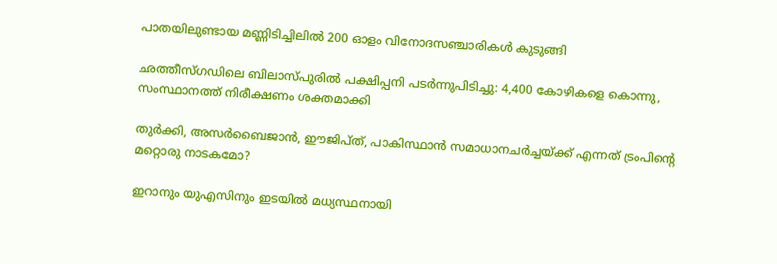പാതയിലുണ്ടായ മണ്ണിടിച്ചിലിൽ 200 ഓളം വിനോദസഞ്ചാരികൾ കുടുങ്ങി

ഛത്തീസ്ഗഡിലെ ബിലാസ്പുരിൽ പക്ഷിപ്പനി പടർന്നുപിടിച്ചു: 4,400 കോഴികളെ കൊന്നു, സംസ്ഥാനത്ത് നിരീക്ഷണം ശക്തമാക്കി

തുര്‍ക്കി, അസര്‍ബൈജാന്‍, ഈജിപ്ത്, പാകിസ്ഥാന്‍ സമാധാനചര്‍ച്ചയ്‌ക്ക് എന്നത് ട്രംപിന്റെ മറ്റൊരു നാടകമോ?

ഇറാനും യുഎസിനും ഇടയില്‍ മധ്യസ്ഥനായി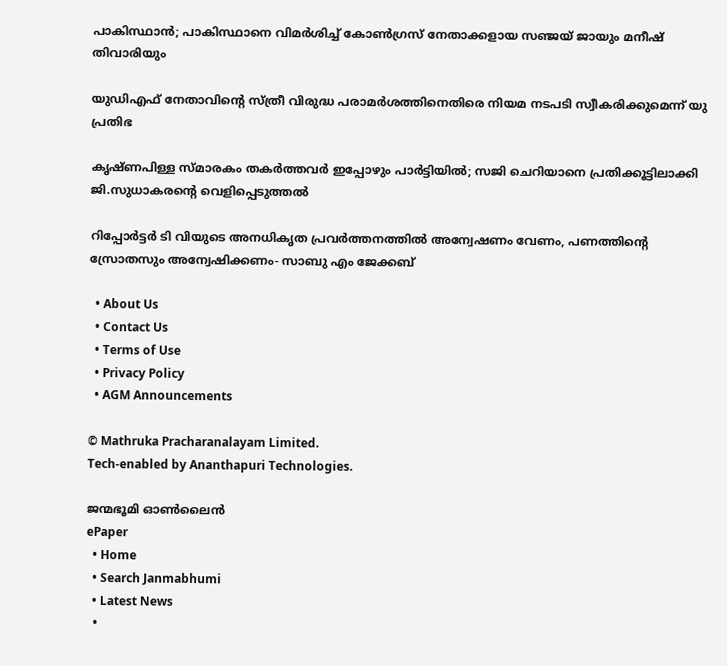പാകിസ്ഥാന്‍; പാകിസ്ഥാനെ വിമര്‍ശിച്ച് കോണ്‍ഗ്രസ് നേതാക്കളായ സഞ്ജയ് ജായും മനീഷ് തിവാരിയും

യുഡിഎഫ് നേതാവിന്റെ സ്ത്രീ വിരുദ്ധ പരാമര്‍ശത്തിനെതിരെ നിയമ നടപടി സ്വീകരിക്കുമെന്ന് യു പ്രതിഭ

കൃഷ്ണപിള്ള സ്മാരകം തകർത്തവർ ഇപ്പോഴും പാർട്ടിയിൽ; സജി ചെറിയാനെ പ്രതിക്കൂട്ടിലാക്കി ജി.സുധാകരന്റെ വെളിപ്പെടുത്തൽ

റിപ്പോര്‍ട്ടര്‍ ടി വിയുടെ അനധികൃത പ്രവര്‍ത്തനത്തില്‍ അന്വേഷണം വേണം, പണത്തിന്റെ സ്രോതസും അന്വേഷിക്കണം- സാബു എം ജേക്കബ്

  • About Us
  • Contact Us
  • Terms of Use
  • Privacy Policy
  • AGM Announcements

© Mathruka Pracharanalayam Limited.
Tech-enabled by Ananthapuri Technologies.

ജന്മഭൂമി ഓണ്‍ലൈന്‍
ePaper
  • Home
  • Search Janmabhumi
  • Latest News
  •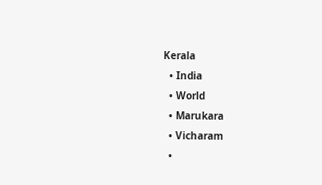Kerala
  • India
  • World
  • Marukara
  • Vicharam
  •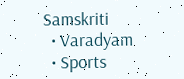Samskriti
  • Varadyam
  • Sports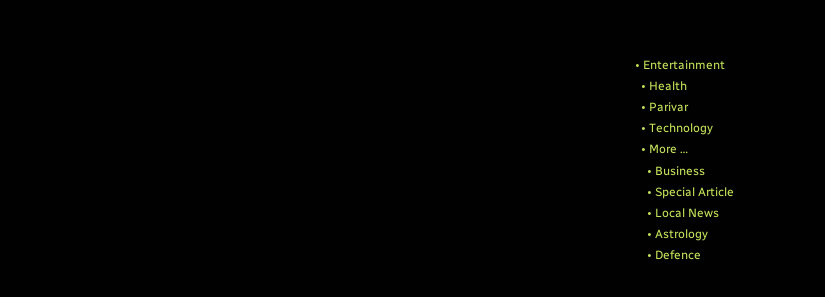• Entertainment
  • Health
  • Parivar
  • Technology
  • More …
    • Business
    • Special Article
    • Local News
    • Astrology
    • Defence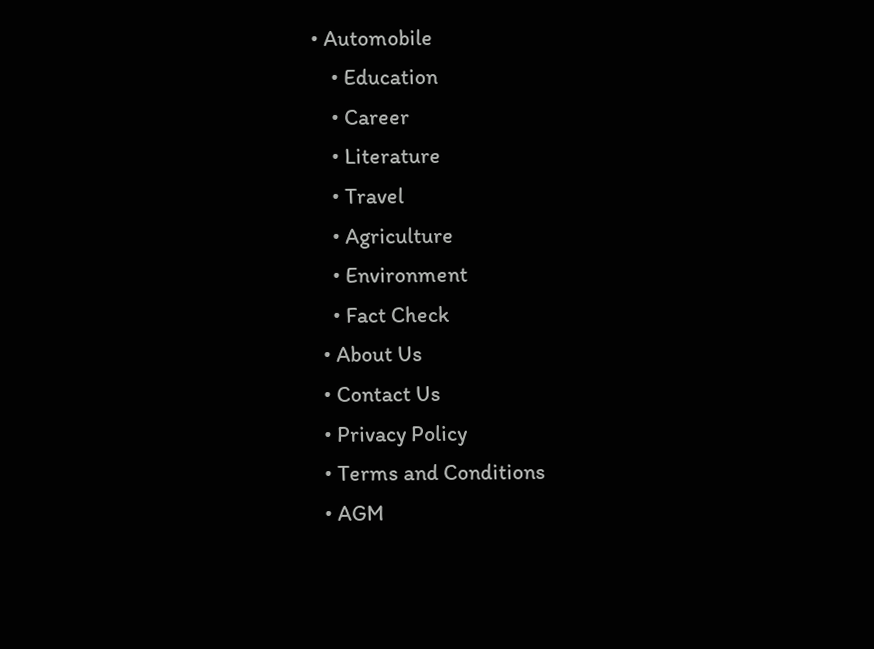• Automobile
    • Education
    • Career
    • Literature
    • Travel
    • Agriculture
    • Environment
    • Fact Check
  • About Us
  • Contact Us
  • Privacy Policy
  • Terms and Conditions
  • AGM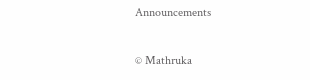Announcements

© Mathruka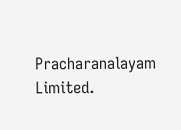Pracharanalayam Limited.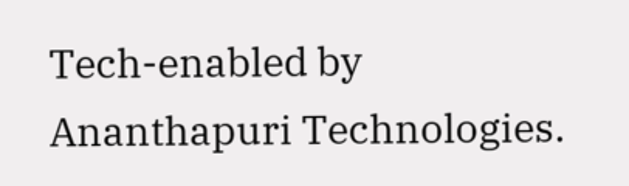Tech-enabled by Ananthapuri Technologies.